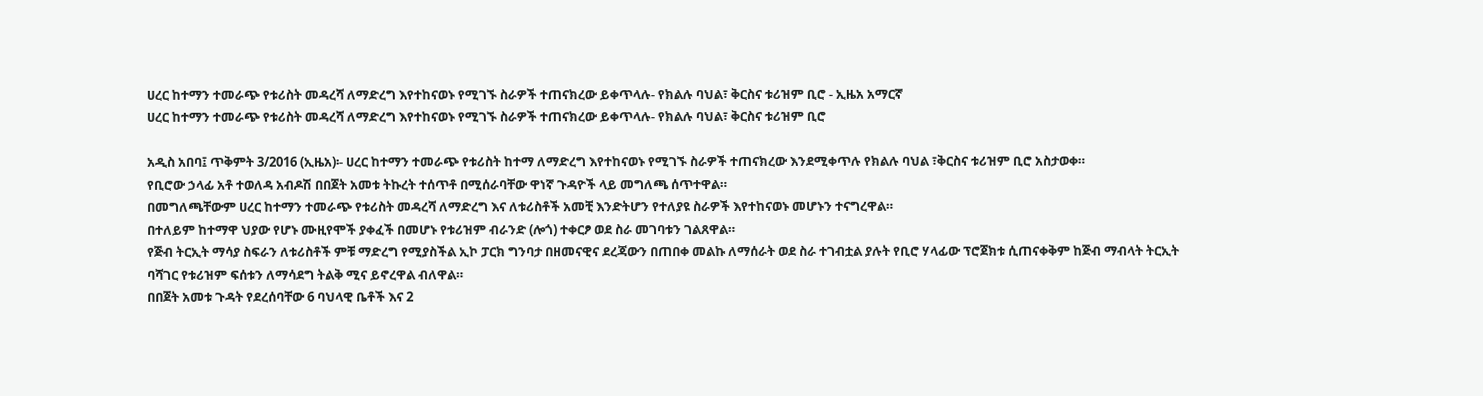ሀረር ከተማን ተመራጭ የቱሪስት መዳረሻ ለማድረግ እየተከናወኑ የሚገኙ ስራዎች ተጠናክረው ይቀጥላሉ- የክልሉ ባህል፣ ቅርስና ቱሪዝም ቢሮ - ኢዜአ አማርኛ
ሀረር ከተማን ተመራጭ የቱሪስት መዳረሻ ለማድረግ እየተከናወኑ የሚገኙ ስራዎች ተጠናክረው ይቀጥላሉ- የክልሉ ባህል፣ ቅርስና ቱሪዝም ቢሮ

አዲስ አበባ፤ ጥቅምት 3/2016 (ኢዜአ)፡- ሀረር ከተማን ተመራጭ የቱሪስት ከተማ ለማድረግ እየተከናወኑ የሚገኙ ስራዎች ተጠናክረው እንደሚቀጥሉ የክልሉ ባህል ፣ቅርስና ቱሪዝም ቢሮ አስታወቀ።
የቢሮው ኃላፊ አቶ ተወለዳ አብዶሽ በበጀት አመቱ ትኩረት ተሰጥቶ በሚሰራባቸው ዋነኛ ጉዳዮች ላይ መግለጫ ሰጥተዋል።
በመግለጫቸውም ሀረር ከተማን ተመራጭ የቱሪስት መዳረሻ ለማድረግ እና ለቱሪስቶች አመቺ እንድትሆን የተለያዩ ስራዎች እየተከናወኑ መሆኑን ተናግረዋል።
በተለይም ከተማዋ ህያው የሆኑ ሙዚየሞች ያቀፈች በመሆኑ የቱሪዝም ብራንድ (ሎጎ) ተቀርፆ ወደ ስራ መገባቱን ገልጸዋል።
የጅብ ትርኢት ማሳያ ስፍራን ለቱሪስቶች ምቹ ማድረግ የሚያስችል ኢኮ ፓርክ ግንባታ በዘመናዊና ደረጃውን በጠበቀ መልኩ ለማሰራት ወደ ስራ ተገብቷል ያሉት የቢሮ ሃላፊው ፕሮጀክቱ ሲጠናቀቅም ከጅብ ማብላት ትርኢት ባሻገር የቱሪዝም ፍሰቱን ለማሳደግ ትልቅ ሚና ይኖረዋል ብለዋል።
በበጀት አመቱ ጉዳት የደረሰባቸው 6 ባህላዊ ቤቶች እና 2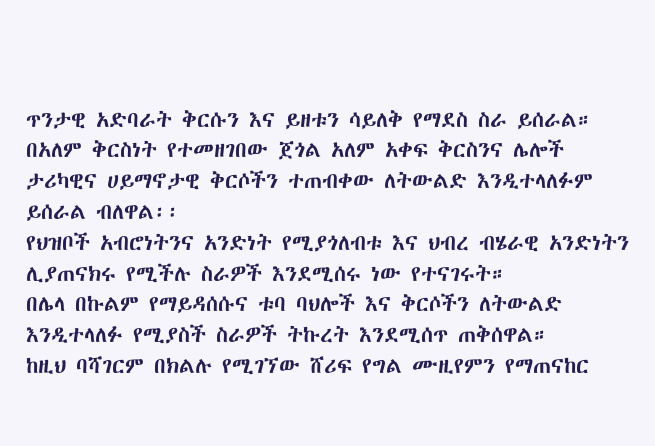ጥንታዊ አድባራት ቅርሱን እና ይዘቱን ሳይለቅ የማደስ ስራ ይሰራል።
በአለም ቅርስነት የተመዘገበው ጀጎል አለም አቀፍ ቅርስንና ሌሎች ታሪካዊና ሀይማኖታዊ ቅርሶችን ተጠብቀው ለትውልድ እንዲተላለፉም ይሰራል ብለዋል፡፡
የህዝቦች አብሮነትንና አንድነት የሚያጎለብቱ እና ህብረ ብሄራዊ አንድነትን ሊያጠናክሩ የሚችሉ ስራዎች እንደሚሰሩ ነው የተናገሩት።
በሌላ በኩልም የማይዳሰሱና ቱባ ባህሎች እና ቅርሶችን ለትውልድ እንዲተላለፉ የሚያስች ስራዎች ትኩረት እንደሚሰጥ ጠቅሰዋል።
ከዚህ ባሻገርም በክልሉ የሚገኘው ሸሪፍ የግል ሙዚየምን የማጠናከር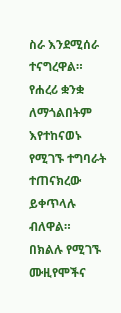ስራ እንደሚሰራ ተናግረዋል።
የሐረሪ ቋንቋ ለማጎልበትም እየተከናወኑ የሚገኙ ተግባራት ተጠናክረው ይቀጥላሉ ብለዋል።
በክልሉ የሚገኙ ሙዚየሞችና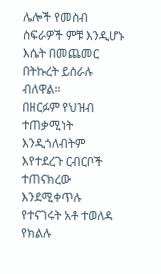ሌሎች የመስብ ስፍራዎች ምቹ እንዲሆኑ እሴት በመጨመር በትኩረት ይሰራሉ ብለዋል።
በዘርፉም የህዝብ ተጠቃሚነት እንዲጎለብትም እየተደረጉ ርብርቦች ተጠናክረው እንደሚቀጥሉ የተናገሩት አቶ ተወለዳ የክልሉ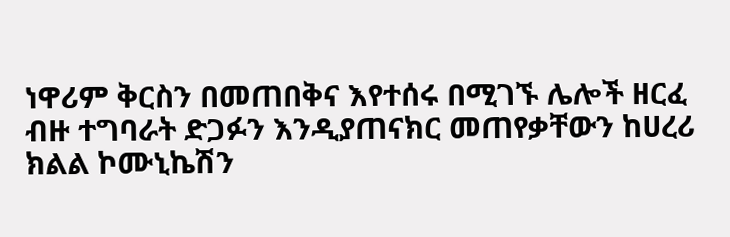ነዋሪም ቅርስን በመጠበቅና እየተሰሩ በሚገኙ ሌሎች ዘርፈ ብዙ ተግባራት ድጋፉን እንዲያጠናክር መጠየቃቸውን ከሀረሪ ክልል ኮሙኒኬሽን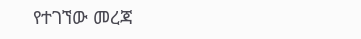የተገኘው መረጃ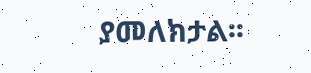ያመለክታል፡፡